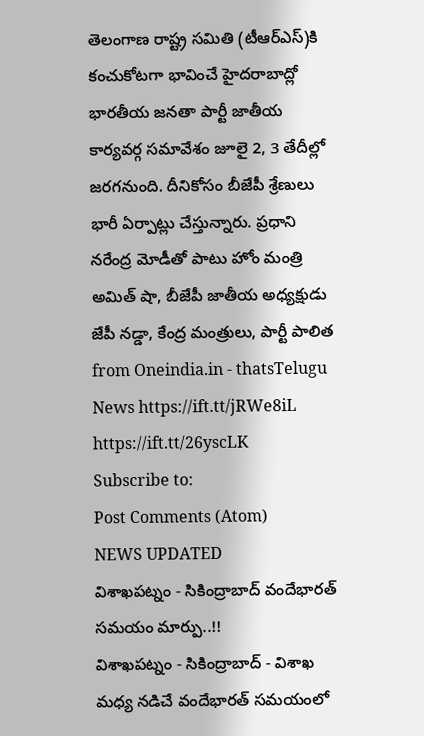తెలంగాణ రాష్ట్ర సమితి (టీఆర్ఎస్)కి కంచుకోటగా భావించే హైదరాబాద్లో భారతీయ జనతా పార్టీ జాతీయ కార్యవర్గ సమావేశం జూలై 2, 3 తేదీల్లో జరగనుంది. దీనికోసం బీజేపీ శ్రేణులు భారీ ఏర్పాట్లు చేస్తున్నారు. ప్రధాని నరేంద్ర మోడీతో పాటు హోం మంత్రి అమిత్ షా, బీజేపీ జాతీయ అధ్యక్షుడు జేపీ నడ్డా, కేంద్ర మంత్రులు, పార్టీ పాలిత
from Oneindia.in - thatsTelugu News https://ift.tt/jRWe8iL
https://ift.tt/26yscLK
Subscribe to:
Post Comments (Atom)
NEWS UPDATED
విశాఖపట్నం - సికింద్రాబాద్ వందేభారత్ సమయం మార్పు..!!
విశాఖపట్నం - సికింద్రాబాద్ - విశాఖ మధ్య నడిచే వందేభారత్ సమయంలో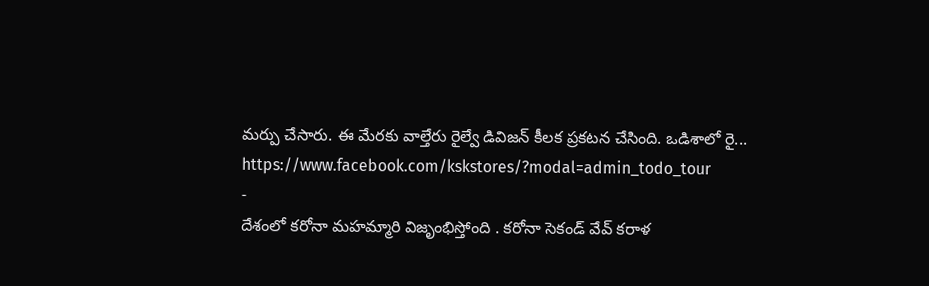మర్పు చేసారు. ఈ మేరకు వాల్తేరు రైల్వే డివిజన్ కీలక ప్రకటన చేసింది. ఒడిశాలో రై...
https://www.facebook.com/kskstores/?modal=admin_todo_tour
-
దేశంలో కరోనా మహమ్మారి విజృంభిస్తోంది . కరోనా సెకండ్ వేవ్ కరాళ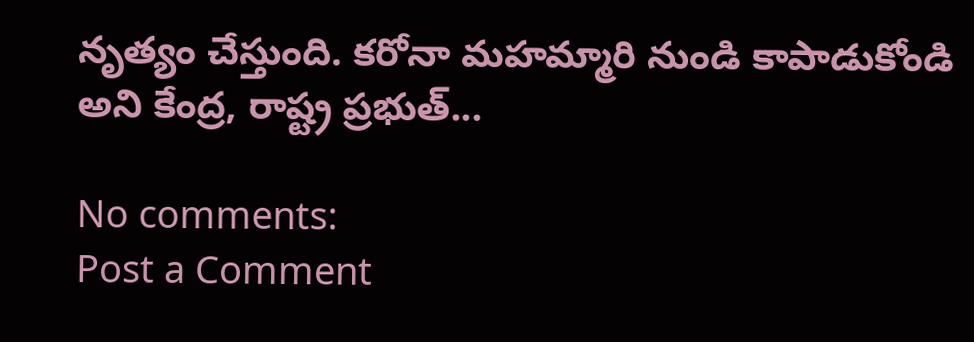నృత్యం చేస్తుంది. కరోనా మహమ్మారి నుండి కాపాడుకోండి అని కేంద్ర, రాష్ట్ర ప్రభుత్...

No comments:
Post a Comment